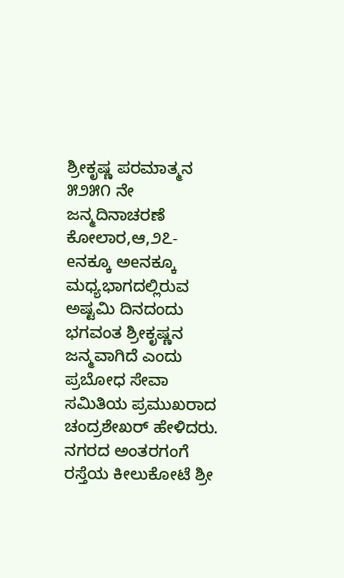ಶ್ರೀಕೃಷ್ಣ ಪರಮಾತ್ಮನ ೫೨೫೧ ನೇ ಜನ್ಮದಿನಾಚರಣೆ
ಕೋಲಾರ,ಆ,೨೭- eನಕ್ಕೂ ಅeನಕ್ಕೂ ಮಧ್ಯಭಾಗದಲ್ಲಿರುವ ಅಷ್ಟಮಿ ದಿನದಂದು ಭಗವಂತ ಶ್ರೀಕೃಷ್ಣನ ಜನ್ಮವಾಗಿದೆ ಎಂದು ಪ್ರಬೋಧ ಸೇವಾ ಸಮಿತಿಯ ಪ್ರಮುಖರಾದ ಚಂದ್ರಶೇಖರ್ ಹೇಳಿದರು.
ನಗರದ ಅಂತರಗಂಗೆ ರಸ್ತೆಯ ಕೀಲುಕೋಟೆ ಶ್ರೀ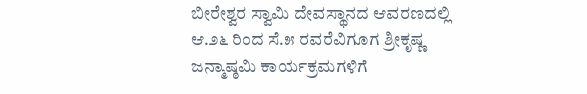ಬೀರೇಶ್ವರ ಸ್ವಾಮಿ ದೇವಸ್ಥಾನದ ಆವರಣದಲ್ಲಿ ಆ.೨೬ ರಿಂದ ಸೆ.೫ ರವರೆವಿಗೂಗ ಶ್ರೀಕೃಷ್ಣ ಜನ್ಮಾಷ್ಠಮಿ ಕಾರ್ಯಕ್ರಮಗಳಿಗೆ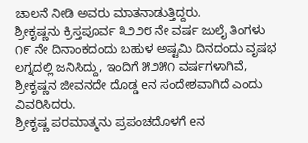ಚಾಲನೆ ನೀಡಿ ಅವರು ಮಾತನಾಡುತ್ತಿದ್ದರು.
ಶ್ರೀಕೃಷ್ಣನು ಕ್ರಿಸ್ತಪೂರ್ವ ೩೨೨೮ ನೇ ವರ್ಷ ಜುಲೈ ತಿಂಗಳು ೧೯ ನೇ ದಿನಾಂಕದಂದು ಬಹುಳ ಅಷ್ಟಮಿ ದಿನದಂದು ವೃಷಭ ಲಗ್ನದಲ್ಲಿ ಜನಿಸಿದ್ದು, ಇಂದಿಗೆ ೫೨೫೧ ವರ್ಷಗಳಾಗಿವೆ, ಶ್ರೀಕೃಷ್ಣನ ಜೀವನದೇ ದೊಡ್ಡ eನ ಸಂದೇಶವಾಗಿದೆ ಎಂದು ವಿವರಿಸಿದರು.
ಶ್ರೀಕೃಷ್ಣ ಪರಮಾತ್ಮನು ಪ್ರಪಂಚದೊಳಗೆ eನ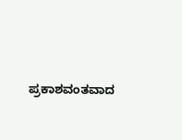ಪ್ರಕಾಶವಂತವಾದ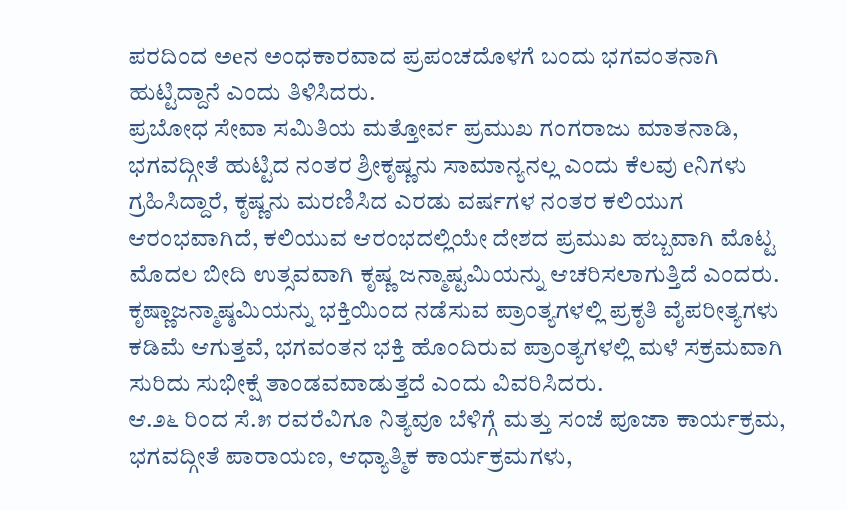ಪರದಿಂದ ಅeನ ಅಂಧಕಾರವಾದ ಪ್ರಪಂಚದೊಳಗೆ ಬಂದು ಭಗವಂತನಾಗಿ ಹುಟ್ಟಿದ್ದಾನೆ ಎಂದು ತಿಳಿಸಿದರು.
ಪ್ರಬೋಧ ಸೇವಾ ಸಮಿತಿಯ ಮತ್ತೋರ್ವ ಪ್ರಮುಖ ಗಂಗರಾಜು ಮಾತನಾಡಿ, ಭಗವದ್ಗೀತೆ ಹುಟ್ಟಿದ ನಂತರ ಶ್ರೀಕೃಷ್ಣನು ಸಾಮಾನ್ಯನಲ್ಲ ಎಂದು ಕೆಲವು eನಿಗಳು ಗ್ರಹಿಸಿದ್ದಾರೆ, ಕೃಷ್ಣನು ಮರಣಿಸಿದ ಎರಡು ವರ್ಷಗಳ ನಂತರ ಕಲಿಯುಗ ಆರಂಭವಾಗಿದೆ, ಕಲಿಯುವ ಆರಂಭದಲ್ಲಿಯೇ ದೇಶದ ಪ್ರಮುಖ ಹಬ್ಬವಾಗಿ ಮೊಟ್ಟ ಮೊದಲ ಬೀದಿ ಉತ್ಸವವಾಗಿ ಕೃಷ್ಣ ಜನ್ಮಾಷ್ಟಮಿಯನ್ನು ಆಚರಿಸಲಾಗುತ್ತಿದೆ ಎಂದರು.
ಕೃಷ್ಣಾಜನ್ಮಾಷ್ಠಮಿಯನ್ನು ಭಕ್ತಿಯಿಂದ ನಡೆಸುವ ಪ್ರಾಂತ್ಯಗಳಲ್ಲಿ ಪ್ರಕೃತಿ ವೈಪರೀತ್ಯಗಳು ಕಡಿಮೆ ಆಗುತ್ತವೆ, ಭಗವಂತನ ಭಕ್ತಿ ಹೊಂದಿರುವ ಪ್ರಾಂತ್ಯಗಳಲ್ಲಿ ಮಳೆ ಸಕ್ರಮವಾಗಿ ಸುರಿದು ಸುಭೀಕ್ಷೆ ತಾಂಡವವಾಡುತ್ತದೆ ಎಂದು ವಿವರಿಸಿದರು.
ಆ.೨೬ ರಿಂದ ಸೆ.೫ ರವರೆವಿಗೂ ನಿತ್ಯವೂ ಬೆಳಿಗ್ಗೆ ಮತ್ತು ಸಂಜೆ ಪೂಜಾ ಕಾರ್ಯಕ್ರಮ, ಭಗವದ್ಗೀತೆ ಪಾರಾಯಣ, ಆಧ್ಯಾತ್ಮಿಕ ಕಾರ್ಯಕ್ರಮಗಳು,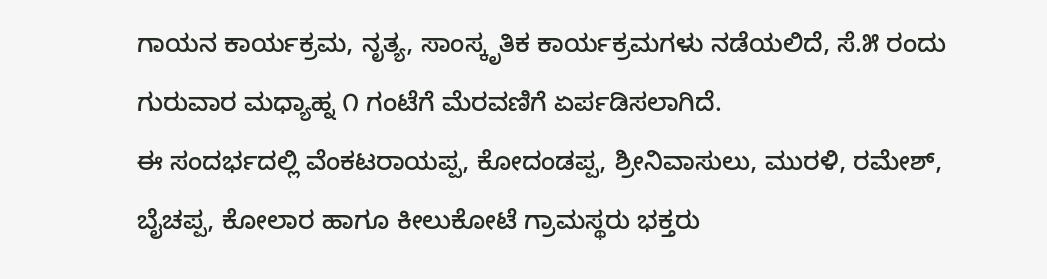ಗಾಯನ ಕಾರ್ಯಕ್ರಮ, ನೃತ್ಯ, ಸಾಂಸ್ಕೃತಿಕ ಕಾರ್ಯಕ್ರಮಗಳು ನಡೆಯಲಿದೆ, ಸೆ.೫ ರಂದು ಗುರುವಾರ ಮಧ್ಯಾಹ್ನ ೧ ಗಂಟೆಗೆ ಮೆರವಣಿಗೆ ಏರ್ಪಡಿಸಲಾಗಿದೆ.
ಈ ಸಂದರ್ಭದಲ್ಲಿ ವೆಂಕಟರಾಯಪ್ಪ, ಕೋದಂಡಪ್ಪ, ಶ್ರೀನಿವಾಸುಲು, ಮುರಳಿ, ರಮೇಶ್, ಬೈಚಪ್ಪ, ಕೋಲಾರ ಹಾಗೂ ಕೀಲುಕೋಟೆ ಗ್ರಾಮಸ್ಥರು ಭಕ್ತರು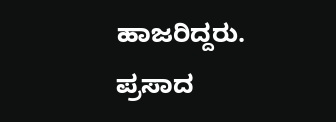ಹಾಜರಿದ್ದರು. ಪ್ರಸಾದ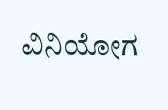ವಿನಿಯೋಗ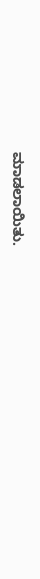ಮಾಡಲಾಯಿತು.